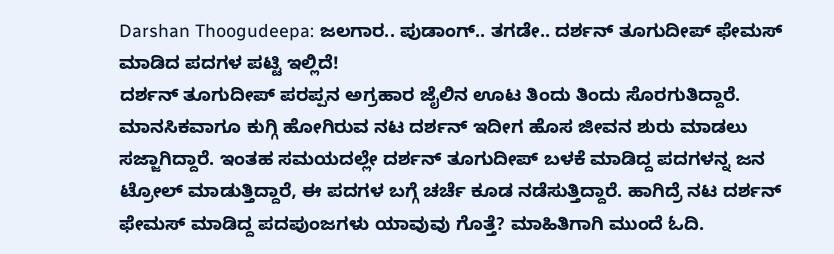Darshan Thoogudeepa: ಜಲಗಾರ.. ಪುಡಾಂಗ್.. ತಗಡೇ.. ದರ್ಶನ್ ತೂಗುದೀಪ್ ಫೇಮಸ್ ಮಾಡಿದ ಪದಗಳ ಪಟ್ಟಿ ಇಲ್ಲಿದೆ!
ದರ್ಶನ್ ತೂಗುದೀಪ್ ಪರಪ್ಪನ ಅಗ್ರಹಾರ ಜೈಲಿನ ಊಟ ತಿಂದು ತಿಂದು ಸೊರಗುತಿದ್ದಾರೆ. ಮಾನಸಿಕವಾಗೂ ಕುಗ್ಗಿ ಹೋಗಿರುವ ನಟ ದರ್ಶನ್ ಇದೀಗ ಹೊಸ ಜೀವನ ಶುರು ಮಾಡಲು ಸಜ್ಜಾಗಿದ್ದಾರೆ. ಇಂತಹ ಸಮಯದಲ್ಲೇ ದರ್ಶನ್ ತೂಗುದೀಪ್ ಬಳಕೆ ಮಾಡಿದ್ದ ಪದಗಳನ್ನ ಜನ ಟ್ರೋಲ್ ಮಾಡುತ್ತಿದ್ದಾರೆ, ಈ ಪದಗಳ ಬಗ್ಗೆ ಚರ್ಚೆ ಕೂಡ ನಡೆಸುತ್ತಿದ್ದಾರೆ. ಹಾಗಿದ್ರೆ ನಟ ದರ್ಶನ್ ಫೇಮಸ್ ಮಾಡಿದ್ದ ಪದಪುಂಜಗಳು ಯಾವುವು ಗೊತ್ತೆ? ಮಾಹಿತಿಗಾಗಿ ಮುಂದೆ ಓದಿ.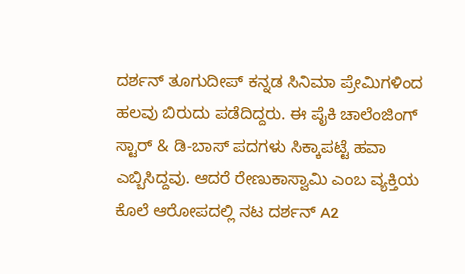ದರ್ಶನ್ ತೂಗುದೀಪ್ ಕನ್ನಡ ಸಿನಿಮಾ ಪ್ರೇಮಿಗಳಿಂದ ಹಲವು ಬಿರುದು ಪಡೆದಿದ್ದರು. ಈ ಪೈಕಿ ಚಾಲೆಂಜಿಂಗ್ ಸ್ಟಾರ್ & ಡಿ-ಬಾಸ್ ಪದಗಳು ಸಿಕ್ಕಾಪಟ್ಟೆ ಹವಾ ಎಬ್ಬಿಸಿದ್ದವು. ಆದರೆ ರೇಣುಕಾಸ್ವಾಮಿ ಎಂಬ ವ್ಯಕ್ತಿಯ ಕೊಲೆ ಆರೋಪದಲ್ಲಿ ನಟ ದರ್ಶನ್ A2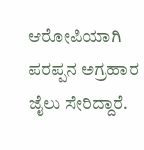ಆರೋಪಿಯಾಗಿ ಪರಪ್ಪನ ಅಗ್ರಹಾರ ಜೈಲು ಸೇರಿದ್ದಾರೆ.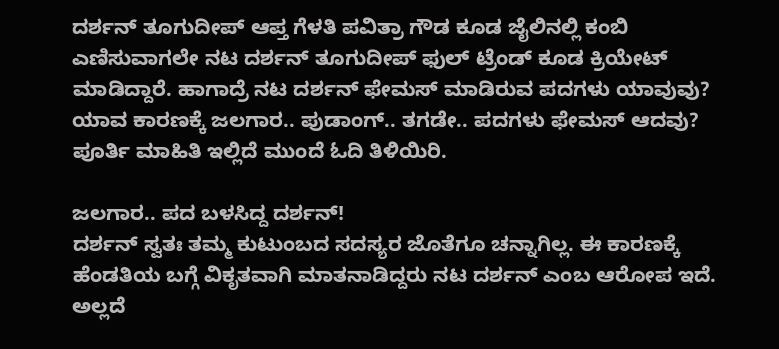ದರ್ಶನ್ ತೂಗುದೀಪ್ ಆಪ್ತ ಗೆಳತಿ ಪವಿತ್ರಾ ಗೌಡ ಕೂಡ ಜೈಲಿನಲ್ಲಿ ಕಂಬಿ ಎಣಿಸುವಾಗಲೇ ನಟ ದರ್ಶನ್ ತೂಗುದೀಪ್ ಫುಲ್ ಟ್ರೆಂಡ್ ಕೂಡ ಕ್ರಿಯೇಟ್ ಮಾಡಿದ್ದಾರೆ. ಹಾಗಾದ್ರೆ ನಟ ದರ್ಶನ್ ಫೇಮಸ್ ಮಾಡಿರುವ ಪದಗಳು ಯಾವುವು? ಯಾವ ಕಾರಣಕ್ಕೆ ಜಲಗಾರ.. ಪುಡಾಂಗ್.. ತಗಡೇ.. ಪದಗಳು ಫೇಮಸ್ ಆದವು? ಪೂರ್ತಿ ಮಾಹಿತಿ ಇಲ್ಲಿದೆ ಮುಂದೆ ಓದಿ ತಿಳಿಯಿರಿ.

ಜಲಗಾರ.. ಪದ ಬಳಸಿದ್ದ ದರ್ಶನ್!
ದರ್ಶನ್ ಸ್ವತಃ ತಮ್ಮ ಕುಟುಂಬದ ಸದಸ್ಯರ ಜೊತೆಗೂ ಚನ್ನಾಗಿಲ್ಲ. ಈ ಕಾರಣಕ್ಕೆ ಹೆಂಡತಿಯ ಬಗ್ಗೆ ವಿಕೃತವಾಗಿ ಮಾತನಾಡಿದ್ದರು ನಟ ದರ್ಶನ್ ಎಂಬ ಆರೋಪ ಇದೆ. ಅಲ್ಲದೆ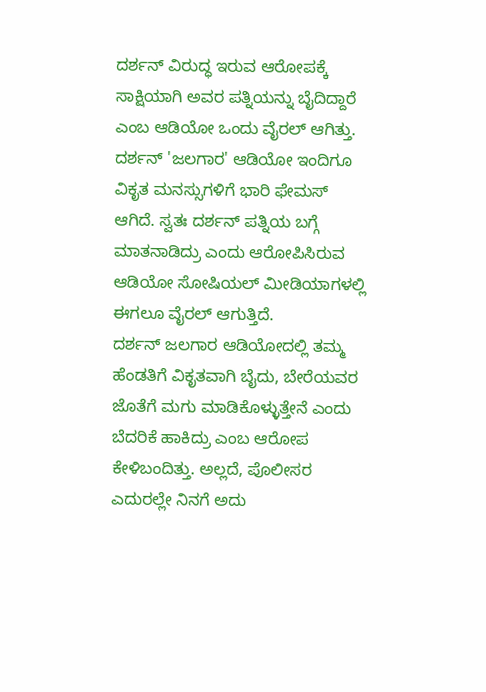ದರ್ಶನ್ ವಿರುದ್ಧ ಇರುವ ಆರೋಪಕ್ಕೆ ಸಾಕ್ಷಿಯಾಗಿ ಅವರ ಪತ್ನಿಯನ್ನು ಬೈದಿದ್ದಾರೆ ಎಂಬ ಆಡಿಯೋ ಒಂದು ವೈರಲ್ ಆಗಿತ್ತು. ದರ್ಶನ್ 'ಜಲಗಾರ' ಆಡಿಯೋ ಇಂದಿಗೂ ವಿಕೃತ ಮನಸ್ಸುಗಳಿಗೆ ಭಾರಿ ಫೇಮಸ್ ಆಗಿದೆ. ಸ್ವತಃ ದರ್ಶನ್ ಪತ್ನಿಯ ಬಗ್ಗೆ ಮಾತನಾಡಿದ್ರು ಎಂದು ಆರೋಪಿಸಿರುವ ಆಡಿಯೋ ಸೋಷಿಯಲ್ ಮೀಡಿಯಾಗಳಲ್ಲಿ ಈಗಲೂ ವೈರಲ್ ಆಗುತ್ತಿದೆ.
ದರ್ಶನ್ ಜಲಗಾರ ಆಡಿಯೋದಲ್ಲಿ ತಮ್ಮ ಹೆಂಡತಿಗೆ ವಿಕೃತವಾಗಿ ಬೈದು, ಬೇರೆಯವರ ಜೊತೆಗೆ ಮಗು ಮಾಡಿಕೊಳ್ಳುತ್ತೇನೆ ಎಂದು ಬೆದರಿಕೆ ಹಾಕಿದ್ರು ಎಂಬ ಆರೋಪ ಕೇಳಿಬಂದಿತ್ತು. ಅಲ್ಲದೆ, ಪೊಲೀಸರ ಎದುರಲ್ಲೇ ನಿನಗೆ ಅದು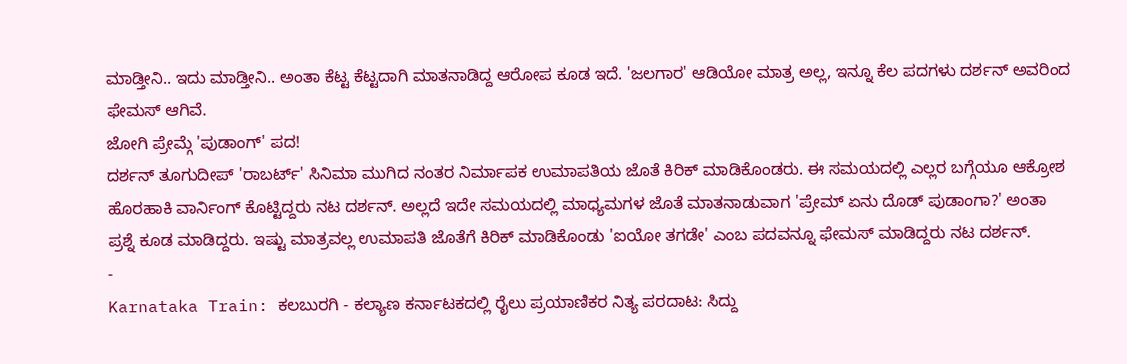ಮಾಡ್ತೀನಿ.. ಇದು ಮಾಡ್ತೀನಿ.. ಅಂತಾ ಕೆಟ್ಟ ಕೆಟ್ಟದಾಗಿ ಮಾತನಾಡಿದ್ದ ಆರೋಪ ಕೂಡ ಇದೆ. 'ಜಲಗಾರ' ಆಡಿಯೋ ಮಾತ್ರ ಅಲ್ಲ, ಇನ್ನೂ ಕೆಲ ಪದಗಳು ದರ್ಶನ್ ಅವರಿಂದ ಫೇಮಸ್ ಆಗಿವೆ.
ಜೋಗಿ ಪ್ರೇಮ್ಗೆ 'ಪುಡಾಂಗ್' ಪದ!
ದರ್ಶನ್ ತೂಗುದೀಪ್ 'ರಾಬರ್ಟ್' ಸಿನಿಮಾ ಮುಗಿದ ನಂತರ ನಿರ್ಮಾಪಕ ಉಮಾಪತಿಯ ಜೊತೆ ಕಿರಿಕ್ ಮಾಡಿಕೊಂಡರು. ಈ ಸಮಯದಲ್ಲಿ ಎಲ್ಲರ ಬಗ್ಗೆಯೂ ಆಕ್ರೋಶ ಹೊರಹಾಕಿ ವಾರ್ನಿಂಗ್ ಕೊಟ್ಟಿದ್ದರು ನಟ ದರ್ಶನ್. ಅಲ್ಲದೆ ಇದೇ ಸಮಯದಲ್ಲಿ ಮಾಧ್ಯಮಗಳ ಜೊತೆ ಮಾತನಾಡುವಾಗ 'ಪ್ರೇಮ್ ಏನು ದೊಡ್ ಪುಡಾಂಗಾ?' ಅಂತಾ ಪ್ರಶ್ನೆ ಕೂಡ ಮಾಡಿದ್ದರು. ಇಷ್ಟು ಮಾತ್ರವಲ್ಲ ಉಮಾಪತಿ ಜೊತೆಗೆ ಕಿರಿಕ್ ಮಾಡಿಕೊಂಡು 'ಐಯೋ ತಗಡೇ' ಎಂಬ ಪದವನ್ನೂ ಫೇಮಸ್ ಮಾಡಿದ್ದರು ನಟ ದರ್ಶನ್.
-
Karnataka Train: ಕಲಬುರಗಿ - ಕಲ್ಯಾಣ ಕರ್ನಾಟಕದಲ್ಲಿ ರೈಲು ಪ್ರಯಾಣಿಕರ ನಿತ್ಯ ಪರದಾಟ: ಸಿದ್ದು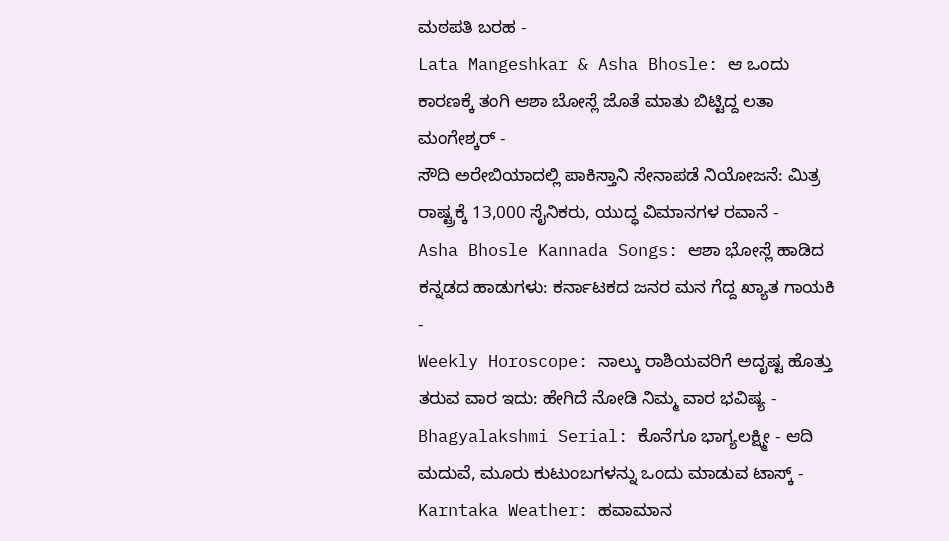ಮಠಪತಿ ಬರಹ -
Lata Mangeshkar & Asha Bhosle: ಆ ಒಂದು ಕಾರಣಕ್ಕೆ ತಂಗಿ ಆಶಾ ಬೋಸ್ಲೆ ಜೊತೆ ಮಾತು ಬಿಟ್ಟಿದ್ದ ಲತಾ ಮಂಗೇಶ್ಕರ್ -
ಸೌದಿ ಅರೇಬಿಯಾದಲ್ಲಿ ಪಾಕಿಸ್ತಾನಿ ಸೇನಾಪಡೆ ನಿಯೋಜನೆ: ಮಿತ್ರ ರಾಷ್ಟ್ರಕ್ಕೆ 13,000 ಸೈನಿಕರು, ಯುದ್ಧ ವಿಮಾನಗಳ ರವಾನೆ -
Asha Bhosle Kannada Songs: ಆಶಾ ಭೋಸ್ಲೆ ಹಾಡಿದ ಕನ್ನಡದ ಹಾಡುಗಳು: ಕರ್ನಾಟಕದ ಜನರ ಮನ ಗೆದ್ದ ಖ್ಯಾತ ಗಾಯಕಿ -
Weekly Horoscope: ನಾಲ್ಕು ರಾಶಿಯವರಿಗೆ ಅದೃಷ್ಟ ಹೊತ್ತು ತರುವ ವಾರ ಇದು: ಹೇಗಿದೆ ನೋಡಿ ನಿಮ್ಮ ವಾರ ಭವಿಷ್ಯ -
Bhagyalakshmi Serial: ಕೊನೆಗೂ ಭಾಗ್ಯಲಕ್ಷ್ಮೀ - ಆದಿ ಮದುವೆ, ಮೂರು ಕುಟುಂಬಗಳನ್ನು ಒಂದು ಮಾಡುವ ಟಾಸ್ಕ್ -
Karntaka Weather: ಹವಾಮಾನ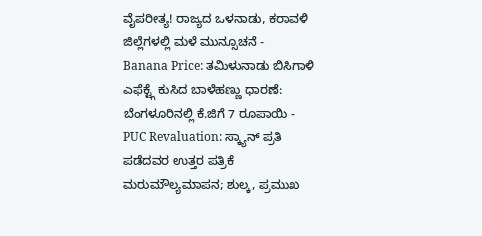ವೈಪರೀತ್ಯ! ರಾಜ್ಯದ ಒಳನಾಡು, ಕರಾವಳಿ ಜಿಲ್ಲೆಗಳಲ್ಲಿ ಮಳೆ ಮುನ್ಸೂಚನೆ -
Banana Price: ತಮಿಳುನಾಡು ಬಿಸಿಗಾಳಿ ಎಫೆಕ್ಟ್ಗೆ ಕುಸಿದ ಬಾಳೆಹಣ್ಣು ಧಾರಣೆ: ಬೆಂಗಳೂರಿನಲ್ಲಿ ಕೆ.ಜಿಗೆ 7 ರೂಪಾಯಿ -
PUC Revaluation: ಸ್ಕ್ಯಾನ್ ಪ್ರತಿ ಪಡೆದವರ ಉತ್ತರ ಪತ್ರಿಕೆ ಮರುಮೌಲ್ಯಮಾಪನ; ಶುಲ್ಕ, ಪ್ರಮುಖ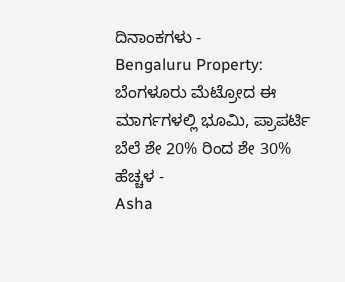ದಿನಾಂಕಗಳು -
Bengaluru Property: ಬೆಂಗಳೂರು ಮೆಟ್ರೋದ ಈ ಮಾರ್ಗಗಳಲ್ಲಿ ಭೂಮಿ, ಪ್ರಾಪರ್ಟಿ ಬೆಲೆ ಶೇ 20% ರಿಂದ ಶೇ 30% ಹೆಚ್ಚಳ -
Asha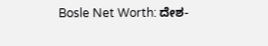Bosle Net Worth: ದೇಶ-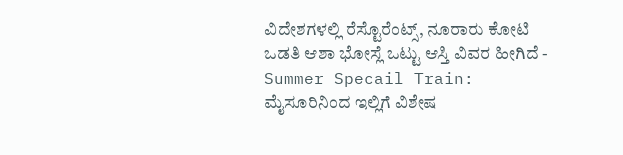ವಿದೇಶಗಳಲ್ಲಿ ರೆಸ್ಟೊರೆಂಟ್ಸ್, ನೂರಾರು ಕೋಟಿ ಒಡತಿ ಆಶಾ ಭೋಸ್ಲೆ ಒಟ್ಟು ಆಸ್ತಿ ವಿವರ ಹೀಗಿದೆ -
Summer Specail Train: ಮೈಸೂರಿನಿಂದ ಇಲ್ಲಿಗೆ ವಿಶೇಷ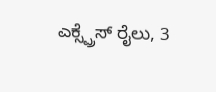ಎಕ್ಸ್ಪ್ರೆಸ್ ರೈಲು, 3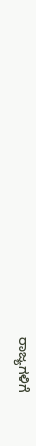ರಾಜ್ಯಗಳಿಗೆ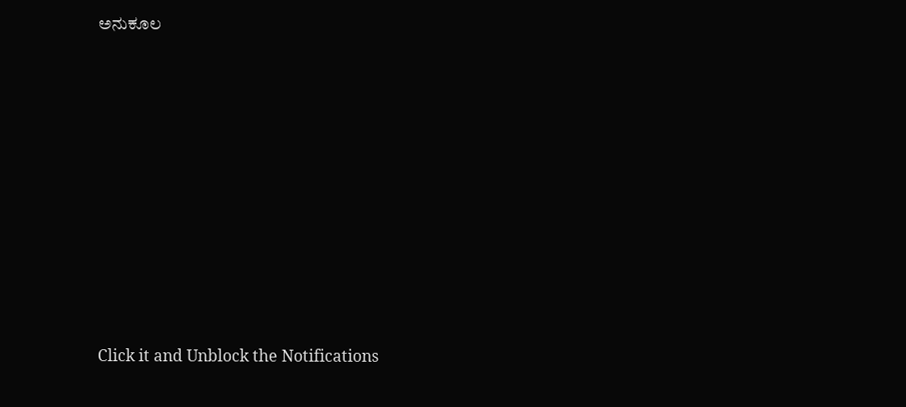ಅನುಕೂಲ












Click it and Unblock the Notifications